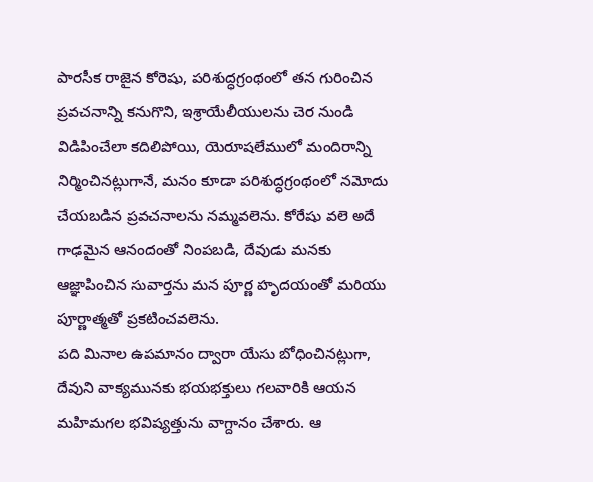పారసీక రాజైన కోరెషు, పరిశుద్ధగ్రంథంలో తన గురించిన ప్రవచనాన్ని కనుగొని, ఇశ్రాయేలీయులను చెర నుండి విడిపించేలా కదిలిపోయి, యెరూషలేములో మందిరాన్ని నిర్మించినట్లుగానే, మనం కూడా పరిశుద్ధగ్రంథంలో నమోదు చేయబడిన ప్రవచనాలను నమ్మవలెను. కోరేషు వలె అదే గాఢమైన ఆనందంతో నింపబడి, దేవుడు మనకు ఆజ్ఞాపించిన సువార్తను మన పూర్ణ హృదయంతో మరియు పూర్ణాత్మతో ప్రకటించవలెను.
పది మినాల ఉపమానం ద్వారా యేసు బోధించినట్లుగా, దేవుని వాక్యమునకు భయభక్తులు గలవారికి ఆయన మహిమగల భవిష్యత్తును వాగ్దానం చేశారు. ఆ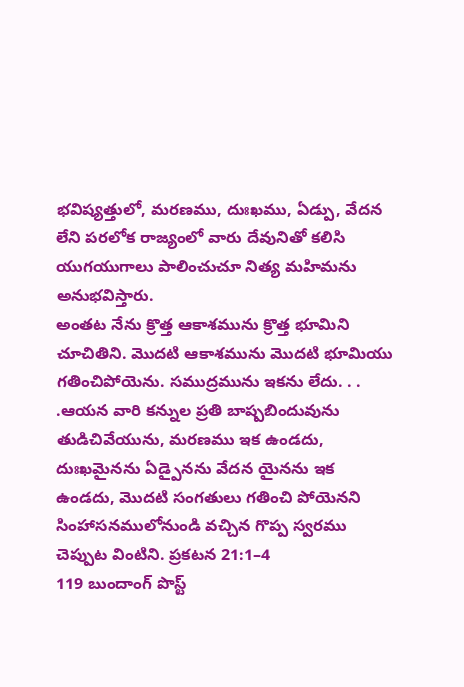భవిష్యత్తులో, మరణము, దుఃఖము, ఏడ్పు, వేదన లేని పరలోక రాజ్యంలో వారు దేవునితో కలిసి యుగయుగాలు పాలించుచూ నిత్య మహిమను అనుభవిస్తారు.
అంతట నేను క్రొత్త ఆకాశమును క్రొత్త భూమిని చూచితిని. మొదటి ఆకాశమును మొదటి భూమియు గతించిపోయెను. సముద్రమును ఇకను లేదు. . . .ఆయన వారి కన్నుల ప్రతి బాష్పబిందువును తుడిచివేయును, మరణము ఇక ఉండదు, దుఃఖమైనను ఏడ్పైనను వేదన యైనను ఇక ఉండదు, మొదటి సంగతులు గతించి పోయెనని సింహాసనములోనుండి వచ్చిన గొప్ప స్వరము చెప్పుట వింటిని. ప్రకటన 21:1–4
119 బుందాంగ్ పొస్ట్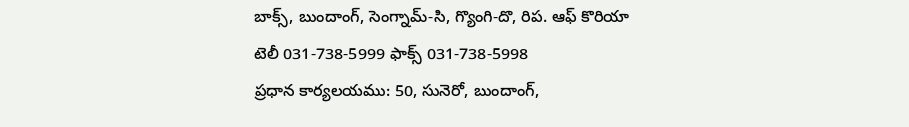బాక్స్, బుందాంగ్, సెంగ్నామ్-సి, గ్యొంగి-దొ, రిప. ఆఫ్ కొరియా
టెలీ 031-738-5999 ఫాక్స్ 031-738-5998
ప్రధాన కార్యలయము: 50, సునెరో, బుందాంగ్,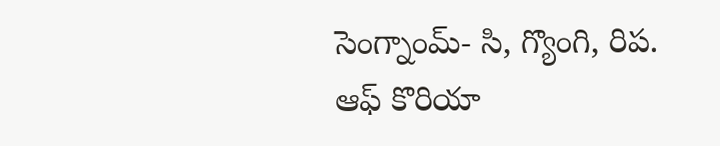సెంగ్నాంమ్- సి, గ్యొంగి, రిప. ఆఫ్ కొరియా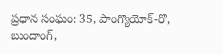ప్రధాన సంఘం: 35, పాంగ్యొయోక్-రొ, బుందాంగ్,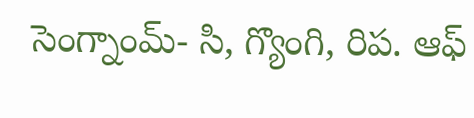సెంగ్నాంమ్- సి, గ్యొంగి, రిప. ఆఫ్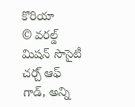కొరియా
© వరల్డ్ మిషన్ సొసైటీ చర్చ్ ఆఫ్ గాడ్, అన్ని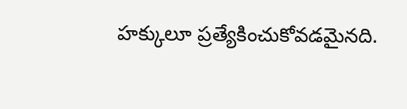హక్కులూ ప్రత్యేకించుకోవడమైనది.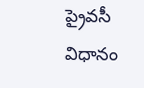ప్రైవసీ విధానం